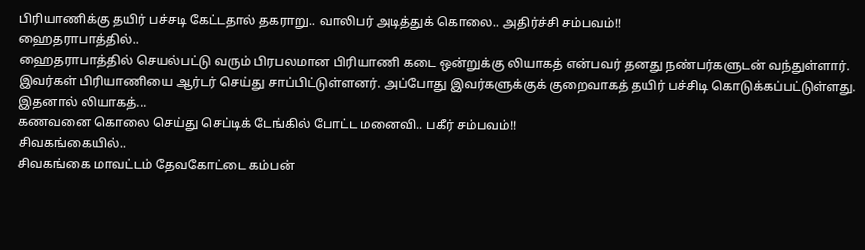பிரியாணிக்கு தயிர் பச்சடி கேட்டதால் தகராறு.. வாலிபர் அடித்துக் கொலை.. அதிர்ச்சி சம்பவம்!!
ஹைதராபாத்தில்..
ஹைதராபாத்தில் செயல்பட்டு வரும் பிரபலமான பிரியாணி கடை ஒன்றுக்கு லியாகத் என்பவர் தனது நண்பர்களுடன் வந்துள்ளார். இவர்கள் பிரியாணியை ஆர்டர் செய்து சாப்பிட்டுள்ளனர். அப்போது இவர்களுக்குக் குறைவாகத் தயிர் பச்சிடி கொடுக்கப்பட்டுள்ளது.
இதனால் லியாகத்...
கணவனை கொலை செய்து செப்டிக் டேங்கில் போட்ட மனைவி.. பகீர் சம்பவம்!!
சிவகங்கையில்..
சிவகங்கை மாவட்டம் தேவகோட்டை கம்பன்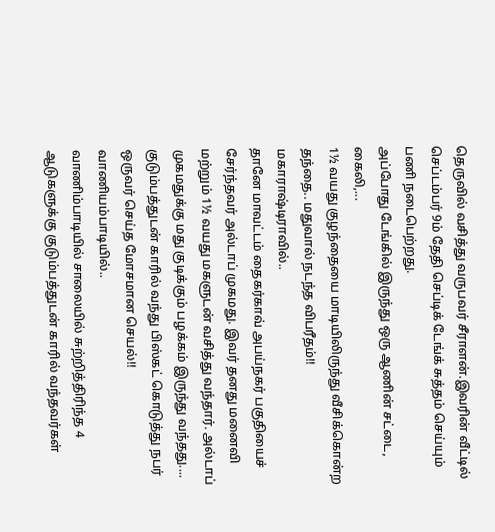தெருவில் வசித்து வருபவர் சீராளன்.இவரின் வீட்டில் செப்டம்பர் 9ம் தேதி செப்டிக் டேங்க் சுத்தம் செய்யும் பணி நடைபெற்றது.
அப்போது டேங்கில் இருந்து ஒரு ஆணின் சட்டை, கைலி,...
1½ வயது குழந்தையை மாடியிலிருந்து வீசிக்கொன்ற தந்தை.. மதுவால் நடந்த விபரீதம்!!
மகாராஷ்டிராவில்..
தானே மாவட்டம் தைகர்காவ் அபய்நகர் பகுதியைச் சேர்ந்தவர் அல்டாப் முகமது. இவர் தனது மனைவி மற்றும் 1½ வயது மகளுடன் வசித்து வந்தார். அல்டாப் முகமதுக்கு மது குடிக்கும் பழக்கம் இருந்து வந்தது....
குடும்பத்துடன் காரில் வந்து பிஸ்கட் கொடுத்து நபர் ஒருவர் செய்த மோசமான செயல்!!
வாணியம்பாடியில்..
வாணிம்பாடியில் சாலையில் சுற்றித்திரிந்த 4 ஆடுகளுக்கு குடும்பத்துடன் காரில் வந்தவர்கள்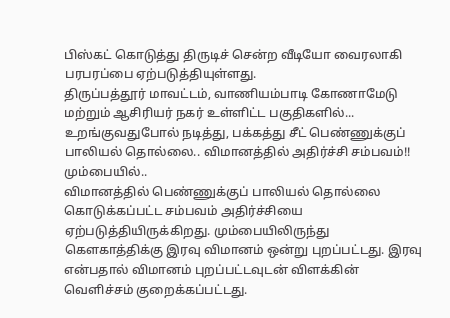பிஸ்கட் கொடுத்து திருடிச் சென்ற வீடியோ வைரலாகி பரபரப்பை ஏற்படுத்தியுள்ளது.
திருப்பத்தூர் மாவட்டம், வாணியம்பாடி கோணாமேடு மற்றும் ஆசிரியர் நகர் உள்ளிட்ட பகுதிகளில்...
உறங்குவதுபோல் நடித்து, பக்கத்து சீட் பெண்ணுக்குப் பாலியல் தொல்லை.. விமானத்தில் அதிர்ச்சி சம்பவம்!!
மும்பையில்..
விமானத்தில் பெண்ணுக்குப் பாலியல் தொல்லை கொடுக்கப்பட்ட சம்பவம் அதிர்ச்சியை ஏற்படுத்தியிருக்கிறது. மும்பையிலிருந்து கெளகாத்திக்கு இரவு விமானம் ஒன்று புறப்பட்டது. இரவு என்பதால் விமானம் புறப்பட்டவுடன் விளக்கின் வெளிச்சம் குறைக்கப்பட்டது.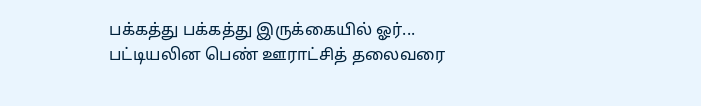பக்கத்து பக்கத்து இருக்கையில் ஓர்...
பட்டியலின பெண் ஊராட்சித் தலைவரை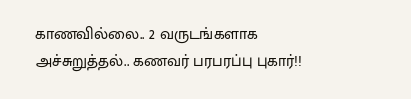காணவில்லை.. 2 வருடங்களாக அச்சுறுத்தல்.. கணவர் பரபரப்பு புகார்!!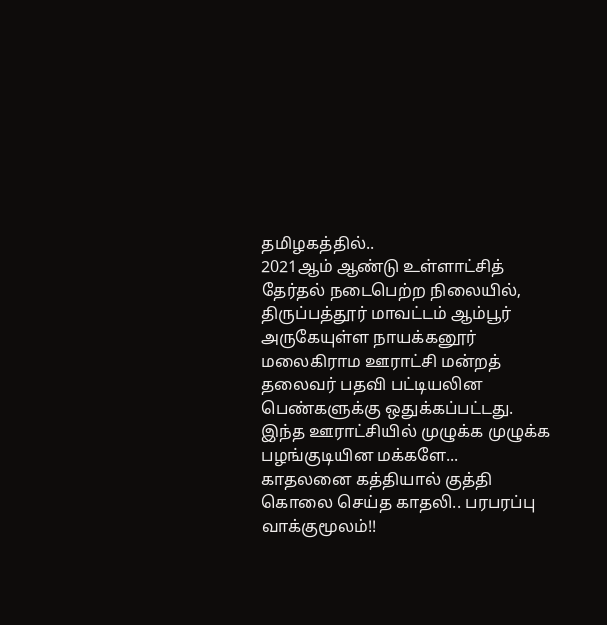தமிழகத்தில்..
2021ஆம் ஆண்டு உள்ளாட்சித் தேர்தல் நடைபெற்ற நிலையில், திருப்பத்தூர் மாவட்டம் ஆம்பூர் அருகேயுள்ள நாயக்கனூர் மலைகிராம ஊராட்சி மன்றத் தலைவர் பதவி பட்டியலின பெண்களுக்கு ஒதுக்கப்பட்டது.
இந்த ஊராட்சியில் முழுக்க முழுக்க பழங்குடியின மக்களே...
காதலனை கத்தியால் குத்தி கொலை செய்த காதலி.. பரபரப்பு வாக்குமூலம்!!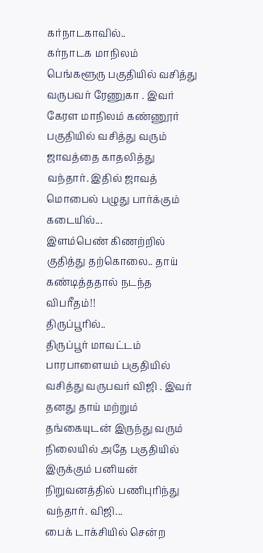கர்நாடகாவில்..
கர்நாடக மாநிலம் பெங்களூரு பகுதியில் வசித்து வருபவர் ரேணுகா . இவர் கேரள மாநிலம் கண்ணூர் பகுதியில் வசித்து வரும் ஜாவத்தை காதலித்து வந்தார். இதில் ஜாவத் மொபைல் பழுது பார்க்கும் கடையில்...
இளம்பெண் கிணற்றில் குதித்து தற்கொலை.. தாய் கண்டித்ததால் நடந்த விபரீதம்!!
திருப்பூரில்..
திருப்பூர் மாவட்டம் பாரபாளையம் பகுதியில் வசித்து வருபவர் விஜி . இவர் தனது தாய் மற்றும் தங்கையுடன் இருந்து வரும் நிலையில் அதே பகுதியில் இருக்கும் பனியன் நிறுவனத்தில் பணிபுரிந்து வந்தார். விஜி...
பைக் டாக்சியில் சென்ற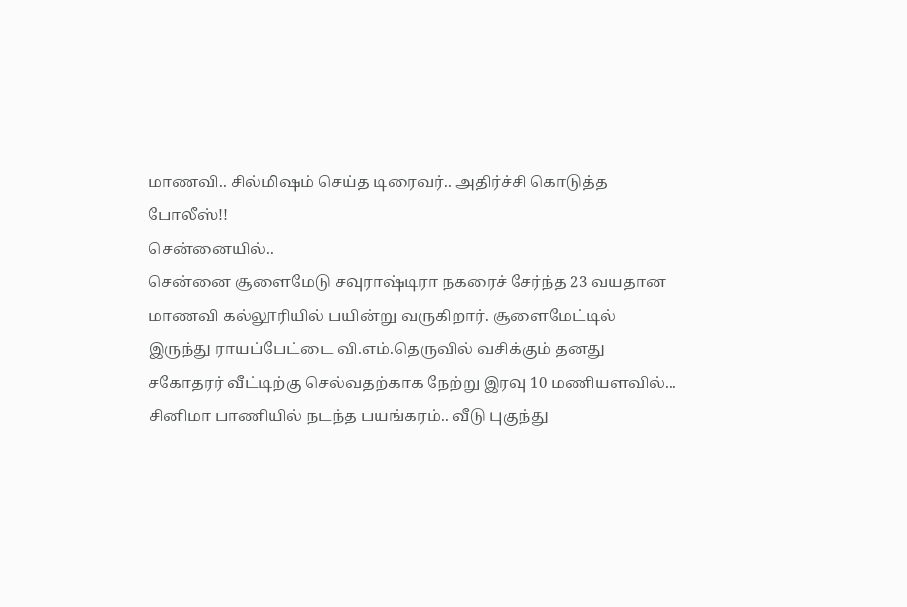மாணவி.. சில்மிஷம் செய்த டிரைவர்.. அதிர்ச்சி கொடுத்த போலீஸ்!!
சென்னையில்..
சென்னை சூளைமேடு சவுராஷ்டிரா நகரைச் சேர்ந்த 23 வயதான மாணவி கல்லூரியில் பயின்று வருகிறார். சூளைமேட்டில் இருந்து ராயப்பேட்டை வி.எம்.தெருவில் வசிக்கும் தனது சகோதரர் வீட்டிற்கு செல்வதற்காக நேற்று இரவு 10 மணியளவில்...
சினிமா பாணியில் நடந்த பயங்கரம்.. வீடு புகுந்து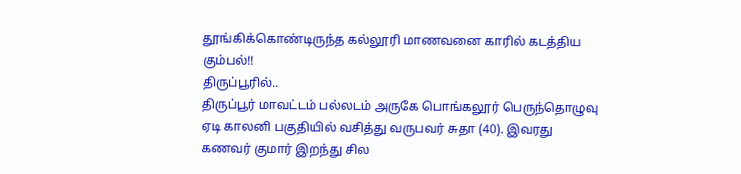தூங்கிக்கொண்டிருந்த கல்லூரி மாணவனை காரில் கடத்திய கும்பல்!!
திருப்பூரில்..
திருப்பூர் மாவட்டம் பல்லடம் அருகே பொங்கலூர் பெருந்தொழுவு ஏடி காலனி பகுதியில் வசித்து வருபவர் சுதா (40). இவரது கணவர் குமார் இறந்து சில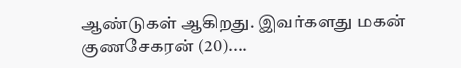ஆண்டுகள் ஆகிறது. இவர்களது மகன் குணசேகரன் (20)....